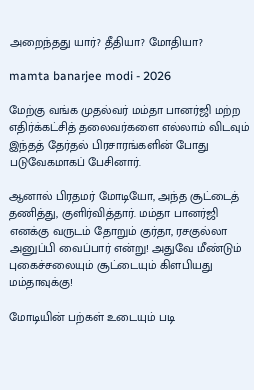அறைந்தது யார்? தீதியா? மோதியா?

mamta banarjee modi - 2026

மேற்கு வங்க முதல்வர் மம்தா பானர்ஜி மற்ற எதிர்க்கட்சித் தலைவர்களை எல்லாம் விடவும் இந்தத் தேர்தல் பிரசாரங்களின் போது படுவேகமாகப் பேசினார்.

ஆனால் பிரதமர் மோடியோ, அந்த சூட்டைத் தணித்து, குளிர்வித்தார். மம்தா பானர்ஜி எனக்கு வருடம் தோறும் குர்தா, ரசகுல்லா அனுப்பி வைப்பார் என்று! அதுவே மீண்டும் புகைச்சலையும் சூட்டையும் கிளபியது மம்தாவுக்கு!

மோடியின் பற்கள் உடையும் படி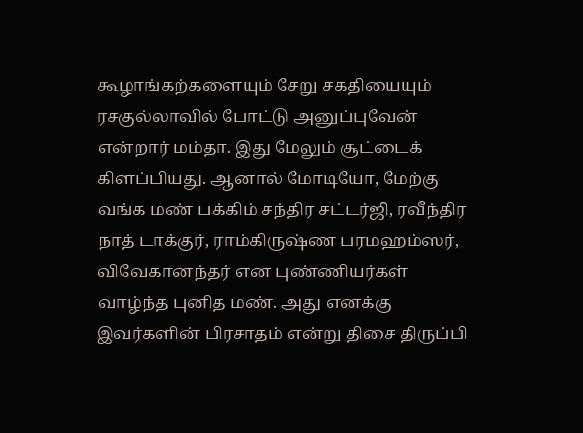கூழாங்கற்களையும் சேறு சகதியையும் ரசகுல்லாவில் போட்டு அனுப்புவேன் என்றார் மம்தா. இது மேலும் சூட்டைக் கிளப்பியது. ஆனால் மோடியோ, மேற்கு வங்க மண் பக்கிம் சந்திர சட்டர்ஜி, ரவீந்திர நாத் டாக்குர், ராம்கிருஷ்ண பரமஹம்ஸர், விவேகானந்தர் என புண்ணியர்கள் வாழ்ந்த புனித மண். அது எனக்கு இவர்களின் பிரசாதம் என்று திசை திருப்பி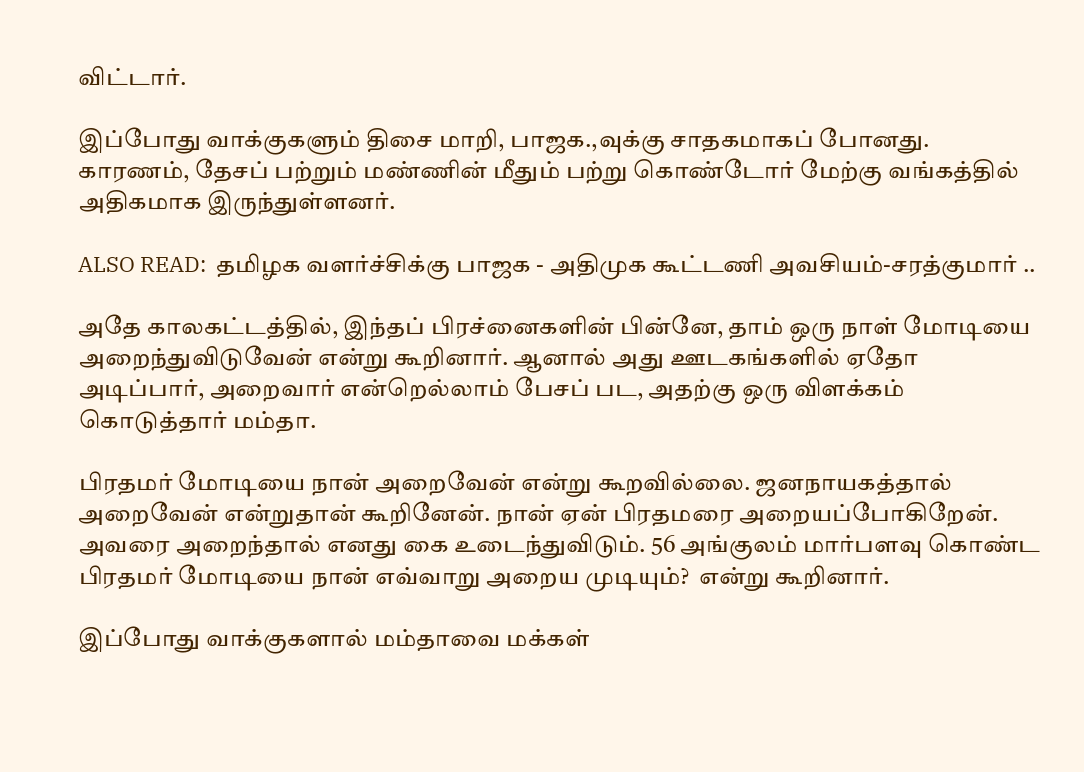விட்டார்.

இப்போது வாக்குகளும் திசை மாறி, பாஜக.,வுக்கு சாதகமாகப் போனது. காரணம், தேசப் பற்றும் மண்ணின் மீதும் பற்று கொண்டோர் மேற்கு வங்கத்தில் அதிகமாக இருந்துள்ளனர்.

ALSO READ:  தமிழக வளர்ச்சிக்கு பாஜக - அதிமுக கூட்டணி அவசியம்-சரத்குமார் ..

அதே காலகட்டத்தில், இந்தப் பிரச்னைகளின் பின்னே, தாம் ஒரு நாள் மோடியை அறைந்துவிடுவேன் என்று கூறினார். ஆனால் அது ஊடகங்களில் ஏதோ அடிப்பார், அறைவார் என்றெல்லாம் பேசப் பட, அதற்கு ஒரு விளக்கம் கொடுத்தார் மம்தா.

பிரதமர் மோடியை நான் அறைவேன் என்று கூறவில்லை. ஜனநாயகத்தால் அறைவேன் என்றுதான் கூறினேன். நான் ஏன் பிரதமரை அறையப்போகிறேன். அவரை அறைந்தால் எனது கை உடைந்துவிடும். 56 அங்குலம் மார்பளவு கொண்ட பிரதமர் மோடியை நான் எவ்வாறு அறைய முடியும்?  என்று கூறினார்.

இப்போது வாக்குகளால் மம்தாவை மக்கள்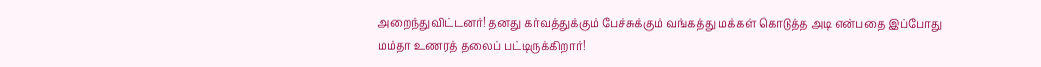அறைந்துவிட்டனர்! தனது கர்வத்துக்கும் பேச்சுக்கும் வங்கத்து மக்கள் கொடுத்த அடி என்பதை இப்போது மம்தா உணரத் தலைப் பட்டிருக்கிறார்!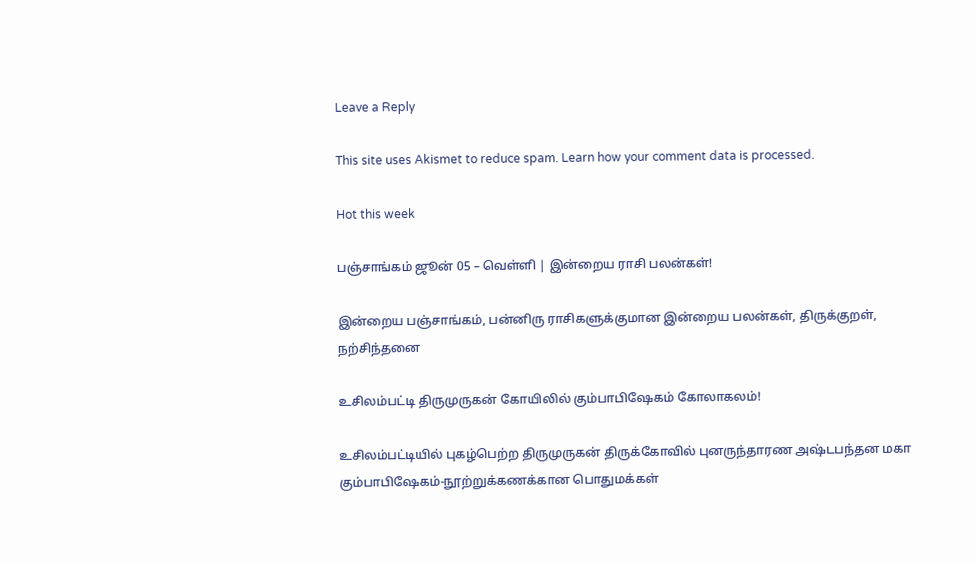Leave a Reply

This site uses Akismet to reduce spam. Learn how your comment data is processed.

Hot this week

பஞ்சாங்கம் ஜூன் 05 – வெள்ளி | இன்றைய ராசி பலன்கள்!

இன்றைய பஞ்சாங்கம், பன்னிரு ராசிகளுக்குமான இன்றைய பலன்கள், திருக்குறள், நற்சிந்தனை

உசிலம்பட்டி திருமுருகன் கோயிலில் கும்பாபிஷேகம் கோலாகலம்!

உசிலம்பட்டியில் புகழ்பெற்ற திருமுருகன் திருக்கோவில் புனருந்தாரண அஷ்டபந்தன மகா கும்பாபிஷேகம்-நூற்றுக்கணக்கான பொதுமக்கள்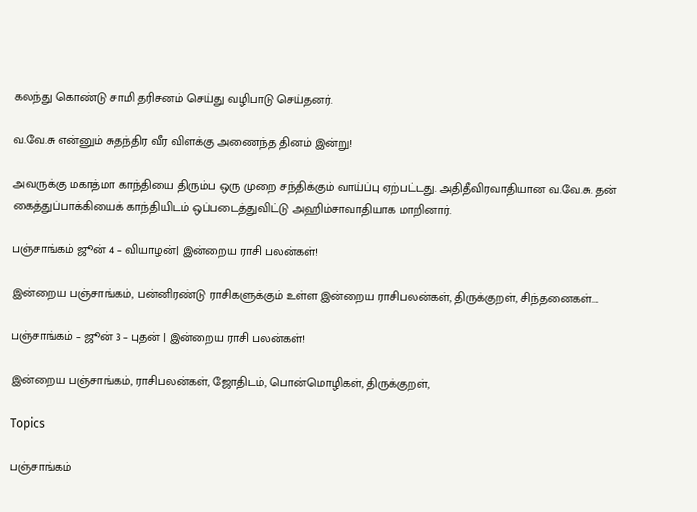கலந்து கொண்டு சாமி தரிசனம் செய்து வழிபாடு செய்தனர்.

வ.வே.சு என்னும் சுதந்திர வீர விளக்கு அணைந்த தினம் இன்று!

அவருக்கு மகாத்மா காந்தியை திரும்ப ஒரு முறை சந்திக்கும் வாய்ப்பு ஏற்பட்டது. அதிதீவிரவாதியான வ.வே.சு. தன் கைத்துப்பாக்கியைக் காந்தியிடம் ஒப்படைத்துவிட்டு அஹிம்சாவாதியாக மாறினார்.

பஞ்சாங்கம் ஜூன் 4 – வியாழன்| இன்றைய ராசி பலன்கள்!

இன்றைய பஞ்சாங்கம், பன்னிரண்டு ராசிகளுக்கும் உள்ள இன்றைய ராசிபலன்கள், திருக்குறள், சிந்தனைகள்....

பஞ்சாங்கம் – ஜூன் 3 – புதன் | இன்றைய ராசி பலன்கள்!

இன்றைய பஞ்சாங்கம், ராசிபலன்கள், ஜோதிடம், பொன்மொழிகள், திருக்குறள்,

Topics

பஞ்சாங்கம்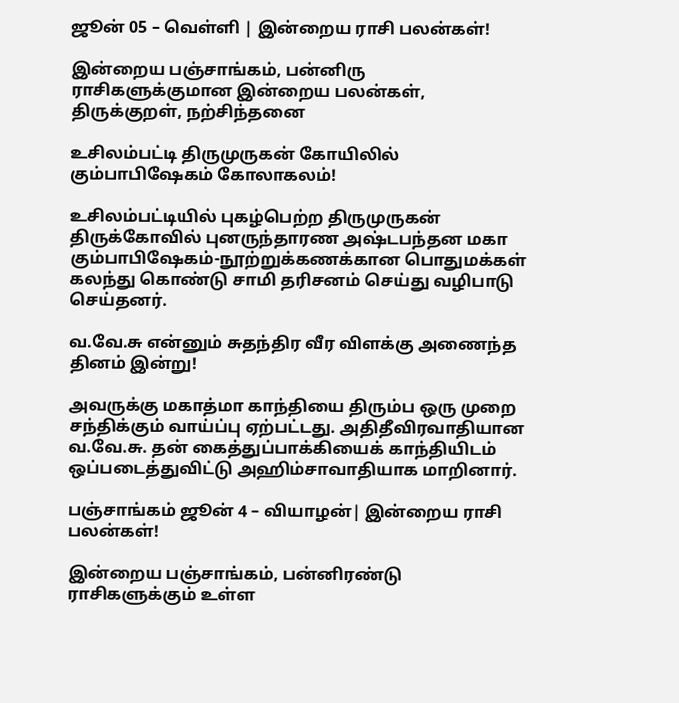ஜூன் 05 – வெள்ளி | இன்றைய ராசி பலன்கள்!

இன்றைய பஞ்சாங்கம், பன்னிரு ராசிகளுக்குமான இன்றைய பலன்கள், திருக்குறள், நற்சிந்தனை

உசிலம்பட்டி திருமுருகன் கோயிலில் கும்பாபிஷேகம் கோலாகலம்!

உசிலம்பட்டியில் புகழ்பெற்ற திருமுருகன் திருக்கோவில் புனருந்தாரண அஷ்டபந்தன மகா கும்பாபிஷேகம்-நூற்றுக்கணக்கான பொதுமக்கள் கலந்து கொண்டு சாமி தரிசனம் செய்து வழிபாடு செய்தனர்.

வ.வே.சு என்னும் சுதந்திர வீர விளக்கு அணைந்த தினம் இன்று!

அவருக்கு மகாத்மா காந்தியை திரும்ப ஒரு முறை சந்திக்கும் வாய்ப்பு ஏற்பட்டது. அதிதீவிரவாதியான வ.வே.சு. தன் கைத்துப்பாக்கியைக் காந்தியிடம் ஒப்படைத்துவிட்டு அஹிம்சாவாதியாக மாறினார்.

பஞ்சாங்கம் ஜூன் 4 – வியாழன்| இன்றைய ராசி பலன்கள்!

இன்றைய பஞ்சாங்கம், பன்னிரண்டு ராசிகளுக்கும் உள்ள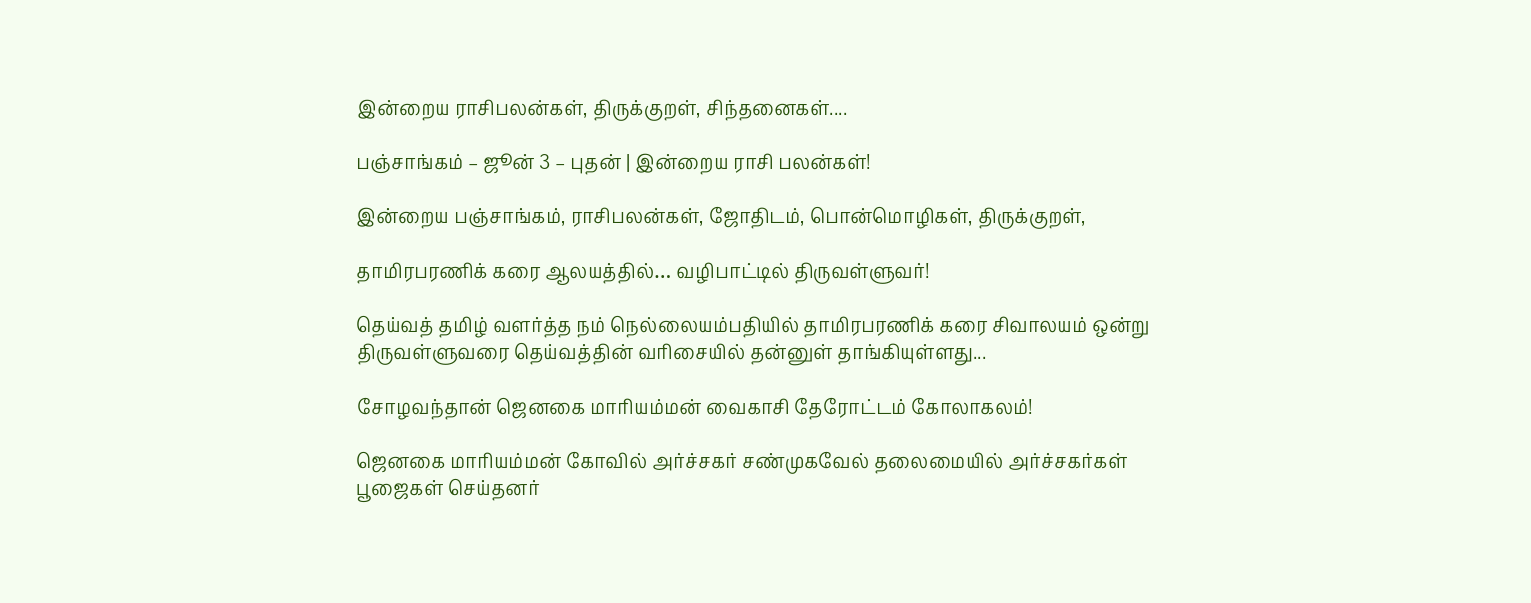இன்றைய ராசிபலன்கள், திருக்குறள், சிந்தனைகள்....

பஞ்சாங்கம் – ஜூன் 3 – புதன் | இன்றைய ராசி பலன்கள்!

இன்றைய பஞ்சாங்கம், ராசிபலன்கள், ஜோதிடம், பொன்மொழிகள், திருக்குறள்,

தாமிரபரணிக் கரை ஆலயத்தில்… வழிபாட்டில் திருவள்ளுவர்!

தெய்வத் தமிழ் வளர்த்த நம் நெல்லையம்பதியில் தாமிரபரணிக் கரை சிவாலயம் ஒன்று திருவள்ளுவரை தெய்வத்தின் வரிசையில் தன்னுள் தாங்கியுள்ளது...

சோழவந்தான் ஜெனகை மாரியம்மன் வைகாசி தேரோட்டம் கோலாகலம்!

ஜெனகை மாரியம்மன் கோவில் அர்ச்சகர் சண்முகவேல் தலைமையில் அர்ச்சகர்கள் பூஜைகள் செய்தனர்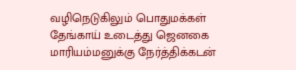வழிநெடுகிலும் பொதுமக்கள் தேங்காய் உடைத்து ஜெனகை மாரியம்மனுக்கு நேர்த்திக்கடன்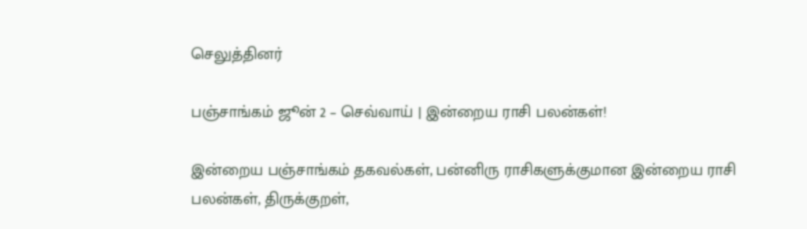செலுத்தினர்

பஞ்சாங்கம் ஜூன் 2 – செவ்வாய் | இன்றைய ராசி பலன்கள்!

இன்றைய பஞ்சாங்கம் தகவல்கள், பன்னிரு ராசிகளுக்குமான இன்றைய ராசி பலன்கள், திருக்குறள்,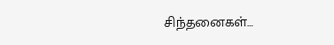சிந்தனைகள்...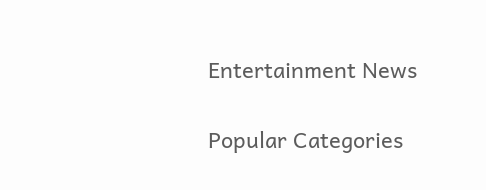Entertainment News

Popular Categories